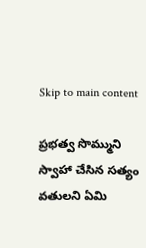Skip to main content

ప్రభత్వ సొమ్ముని స్వాహా చేసిన సత్యం వతులని ఏమి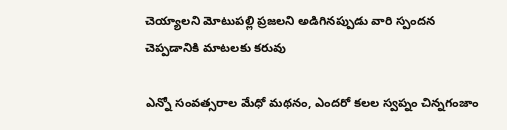చెయ్యాలని మోటుపల్లి ప్రజలని అడిగినప్పుడు వారి స్పందన చెప్పడానికి మాటలకు కరువు

ఎన్నో సంవత్సరాల మేధో మథనం, ఎందరో కలల స్వప్నం చిన్నగంజాం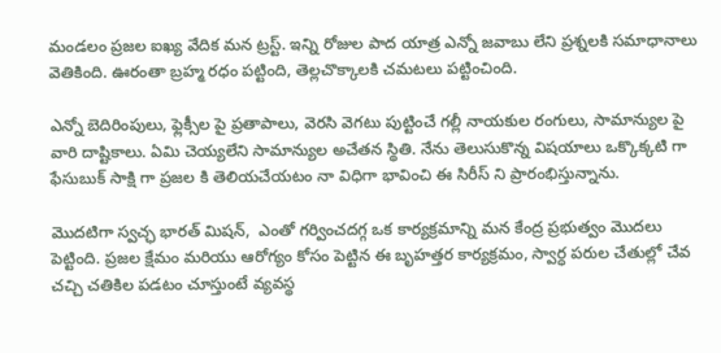మండలం ప్రజల ఐఖ్య వేదిక మన ట్రస్ట్. ఇన్ని రోజుల పాద యాత్ర ఎన్నో జవాబు లేని ప్రశ్నలకి సమాధానాలు వెతికింది. ఊరంతా బ్రహ్మ రధం పట్టింది, తెల్లచొక్కాలకి చమటలు పట్టించింది.

ఎన్నో బెదిరింపులు, ఫ్లెక్సీల పై ప్రతాపాలు, వెరసి వెగటు పుట్టించే గల్లీ నాయకుల రంగులు, సామాన్యుల పై వారి దాష్టికాలు. ఏమి చెయ్యలేని సామాన్యుల అచేతన స్థితి. నేను తెలుసుకొన్న విషయాలు ఒక్కొక్కటి గా ఫేసుబుక్ సాక్షి గా ప్రజల కి తెలియచేయటం నా విధిగా భావించి ఈ సిరీస్ ని ప్రారంభిస్తున్నాను.

మొదటిగా స్వచ్ఛ భారత్ మిషన్,  ఎంతో గర్వించదగ్గ ఒక కార్యక్రమాన్ని మన కేంద్ర ప్రభుత్వం మొదలు పెట్టింది. ప్రజల క్షేమం మరియు ఆరోగ్యం కోసం పెట్టిన ఈ బృహత్తర కార్యక్రమం, స్వార్ధ పరుల చేతుల్లో చేవ చచ్చి చతికిల పడటం చూస్తుంటే వ్యవస్థ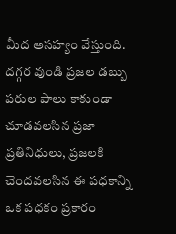మీద అసహ్యం వేస్తుంది.  దగ్గర వుండి ప్రజల డబ్బు పరుల పాలు కాకుండా చూడవలసిన ప్రజా ప్రతినిధులు, ప్రజలకి  చెందవలసిన ఈ పధకాన్ని ఒక పధకం ప్రకారం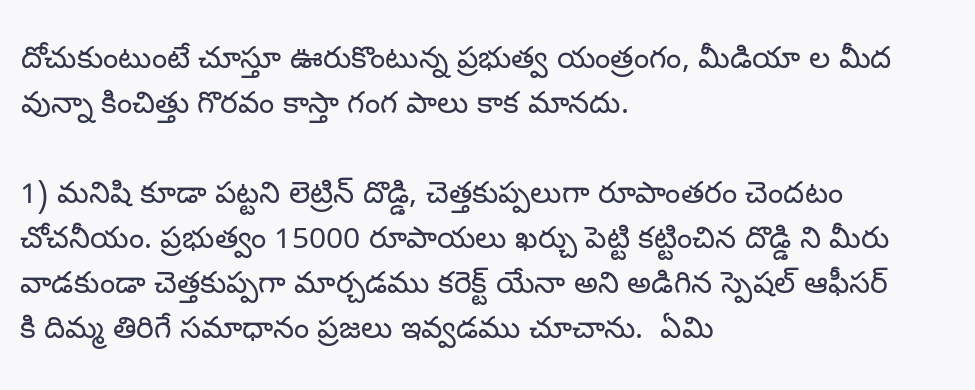దోచుకుంటుంటే చూస్తూ ఊరుకొంటున్న ప్రభుత్వ యంత్రంగం, మీడియా ల మీద వున్నా కించిత్తు గొరవం కాస్తా గంగ పాలు కాక మానదు.

1) మనిషి కూడా పట్టని లెట్రిన్ దొడ్డి, చెత్తకుప్పలుగా రూపాంతరం చెందటం చోచనీయం. ప్రభుత్వం 15000 రూపాయలు ఖర్చు పెట్టి కట్టించిన దొడ్డి ని మీరు వాడకుండా చెత్తకుప్పగా మార్చడము కరెక్ట్ యేనా అని అడిగిన స్పెషల్ ఆఫీసర్ కి దిమ్మ తిరిగే సమాధానం ప్రజలు ఇవ్వడము చూచాను.  ఏమి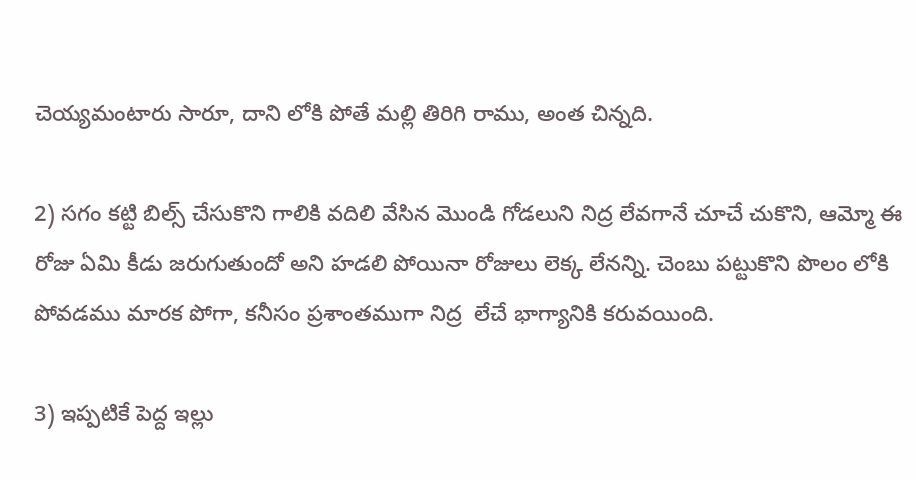చెయ్యమంటారు సారూ, దాని లోకి పోతే మల్లి తిరిగి రాము, అంత చిన్నది.

2) సగం కట్టి బిల్స్ చేసుకొని గాలికి వదిలి వేసిన మొండి గోడలుని నిద్ర లేవగానే చూచే చుకొని, ఆమ్మో ఈ రోజు ఏమి కీడు జరుగుతుందో అని హడలి పోయినా రోజులు లెక్క లేనన్ని. చెంబు పట్టుకొని పొలం లోకి పోవడము మారక పోగా, కనీసం ప్రశాంతముగా నిద్ర  లేచే భాగ్యానికి కరువయింది.

3) ఇప్పటికే పెద్ద ఇల్లు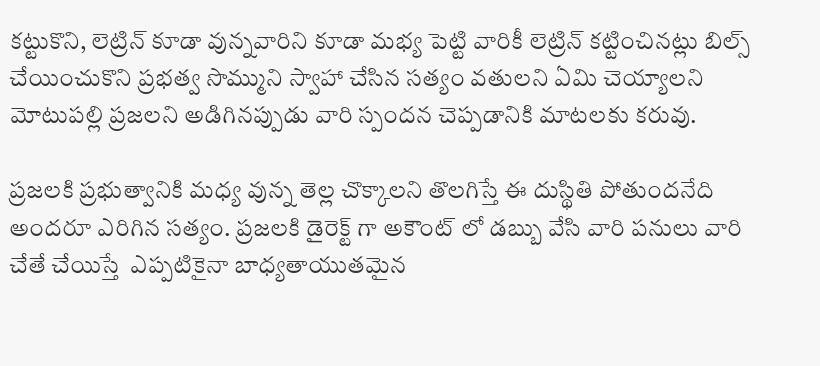కట్టుకొని, లెట్రిన్ కూడా వున్నవారిని కూడా మభ్య పెట్టి వారికీ లెట్రిన్ కట్టించినట్లు బిల్స్ చేయించుకొని ప్రభత్వ సొమ్ముని స్వాహా చేసిన సత్యం వతులని ఏమి చెయ్యాలని మోటుపల్లి ప్రజలని అడిగినప్పుడు వారి స్పందన చెప్పడానికి మాటలకు కరువు.

ప్రజలకి ప్రభుత్వానికి మధ్య వున్న తెల్ల చొక్కాలని తొలగిస్తే ఈ దుస్థితి పోతుందనేది అందరూ ఎరిగిన సత్యం. ప్రజలకి డైరెక్ట్ గా అకౌంట్ లో డబ్బు వేసి వారి పనులు వారి చేతే చేయిస్తే  ఎప్పటికైనా బాధ్యతాయుతమైన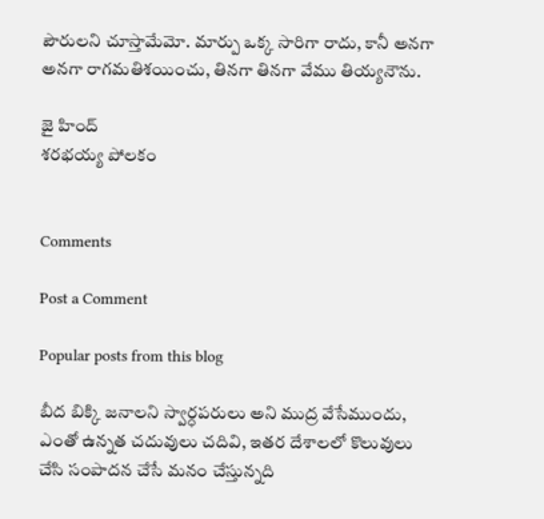పౌరులని చూస్తామేమో. మార్పు ఒక్క సారిగా రాదు, కానీ అనగా అనగా రాగమతిశయించు, తినగా తినగా వేము తియ్యనౌను.

జై హింద్
శరభయ్య పోలకం


Comments

Post a Comment

Popular posts from this blog

బీద బిక్కి జనాలని స్వార్ధపరులు అని ముద్ర వేసేముందు,  ఎంతో ఉన్నత చదువులు చదివి, ఇతర దేశాలలో కొలువులు చేసి సంపాదన చేసే మనం చేస్తున్నది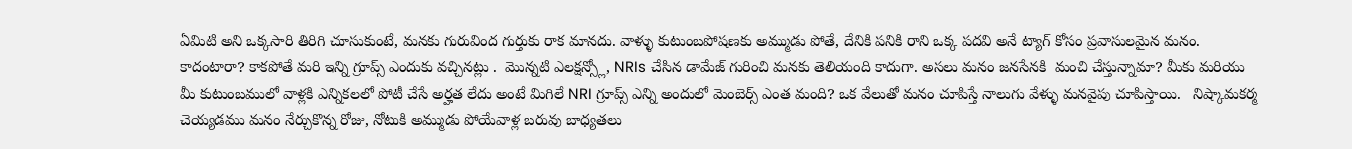ఏమిటి అని ఒక్కసారి తిరిగి చూసుకుంటే, మనకు గురువింద గుర్తుకు రాక మానదు. వాళ్ళు కుటుంబపోషణకు అమ్ముడు పోతే, దేనికి పనికి రాని ఒక్క పదవి అనే ట్యాగ్ కోసం ప్రవాసులమైన మనం. కాదంటారా? కాకపోతే మరి ఇన్ని గ్రూప్స్ ఎందుకు వచ్చినట్లు .  మొన్నటి ఎలక్షన్స్లో, NRIs చేసిన డామేజ్ గురించి మనకు తెలియంది కాదుగా. అసలు మనం జనసేనకి  మంచి చేస్తున్నామా? మీకు మరియు మీ కుటుంబములో వాళ్లకి ఎన్నికలలో పోటీ చేసే అర్హత లేదు అంటే మిగిలే NRI గ్రూప్స్ ఎన్ని అందులో మెంబెర్స్ ఎంత మంది? ఒక వేలుతో మనం చూపిస్తే నాలుగు వేళ్ళు మనవైపు చూపిస్తాయి.   నిష్కామకర్మ చెయ్యడము మనం నేర్చుకొన్న రోజు, నోటుకి అమ్ముడు పోయేవాళ్ల బరువు బాధ్యతలు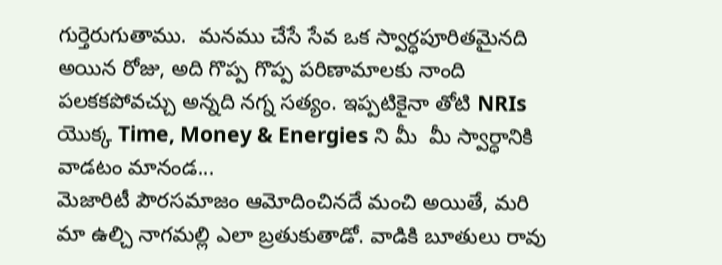గుర్తెరుగుతాము.  మనము చేసే సేవ ఒక స్వార్ధపూరితమైనది అయిన రోజు, అది గొప్ప గొప్ప పరిణామాలకు నాంది పలకకపోవచ్చు అన్నది నగ్న సత్యం. ఇప్పటికైనా తోటి NRIs యొక్క Time, Money & Energies ని మీ  మీ స్వార్ధానికి వాడటం మానండ...
మెజారిటీ పౌరసమాజం ఆమోదించినదే మంచి అయితే, మరి మా ఉల్చి నాగమల్లి ఎలా బ్రతుకుతాడో. వాడికి బూతులు రావు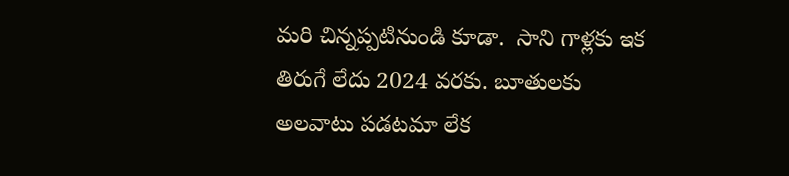మరి చిన్నప్పటినుండి కూడా.  సాని గాళ్లకు ఇక తిరుగే లేదు 2024 వరకు. బూతులకు అలవాటు పడటమా లేక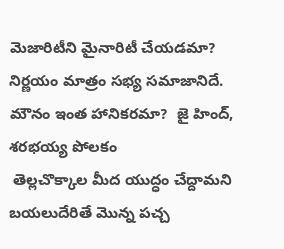మెజారిటీని మైనారిటీ చేయడమా? నిర్ణయం మాత్రం సభ్య సమాజానిదే. మౌనం ఇంత హానికరమా?  జై హింద్, శరభయ్య పోలకం
 తెల్లచొక్కాల మీద యుద్ధం చేద్దామని బయలుదేరితే మొన్న పచ్చ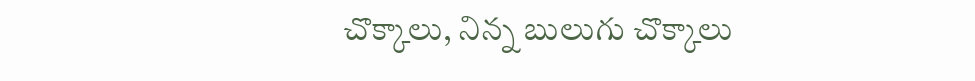చొక్కాలు, నిన్న బులుగు చొక్కాలు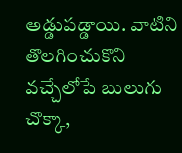అడ్డుపడ్డాయి. వాటిని తొలగించుకొని వచ్చేలోపే బులుగు చొక్కా,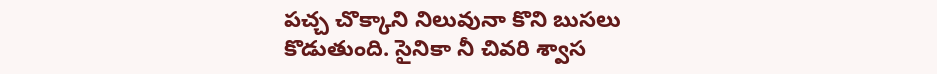పచ్చ చొక్కాని నిలువునా కొని బుసలు కొడుతుంది. సైనికా నీ చివరి శ్వాస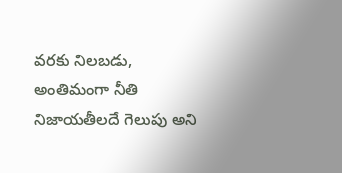వరకు నిలబడు, అంతిమంగా నీతి నిజాయతీలదే గెలుపు అని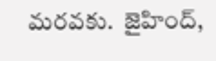మరవకు.  జైహింద్,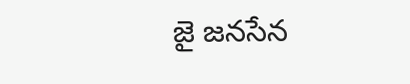జై జనసేన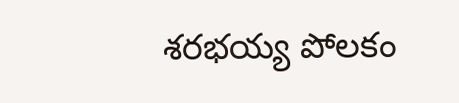శరభయ్య పోలకం